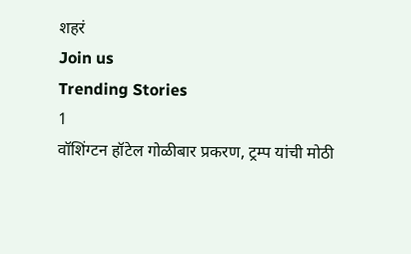शहरं
Join us
Trending Stories
1
वॉशिंग्टन हॉटेल गोळीबार प्रकरण, ट्रम्प यांची मोठी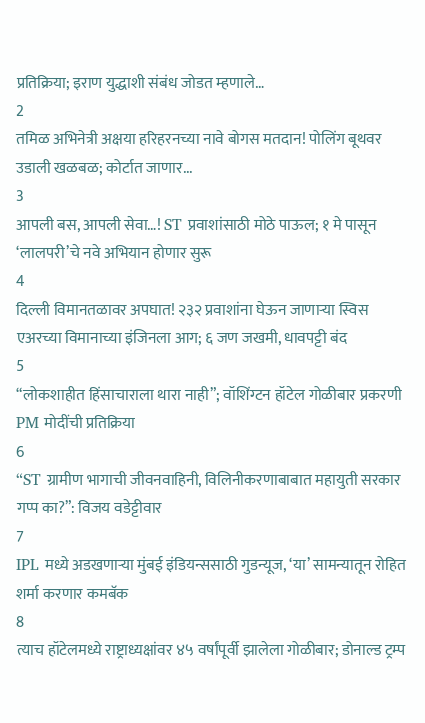प्रतिक्रिया; इराण युद्धाशी संबंध जोडत म्हणाले…
2
तमिळ अभिनेत्री अक्षया हरिहरनच्या नावे बोगस मतदान! पोलिंग बूथवर उडाली खळबळ; कोर्टात जाणार...
3
आपली बस, आपली सेवा…! ST प्रवाशांसाठी मोठे पाऊल; १ मे पासून ‘लालपरी’चे नवे अभियान होणार सुरू
4
दिल्ली विमानतळावर अपघात! २३२ प्रवाशांना घेऊन जाणाऱ्या स्विस एअरच्या विमानाच्या इंजिनला आग; ६ जण जखमी, धावपट्टी बंद
5
“लोकशाहीत हिंसाचाराला थारा नाही”; वॉशिंग्टन हॉटेल गोळीबार प्रकरणी PM मोदींची प्रतिक्रिया
6
“ST ग्रामीण भागाची जीवनवाहिनी, विलिनीकरणाबाबात महायुती सरकार गप्प का?”: विजय वडेट्टीवार
7
IPL मध्ये अडखणाऱ्या मुंबई इंडियन्ससाठी गुडन्यूज, ‘या’ सामन्यातून रोहित शर्मा करणार कमबॅक
8
त्याच हॉटेलमध्ये राष्ट्राध्यक्षांवर ४५ वर्षांपूर्वी झालेला गोळीबार; डोनाल्ड ट्रम्प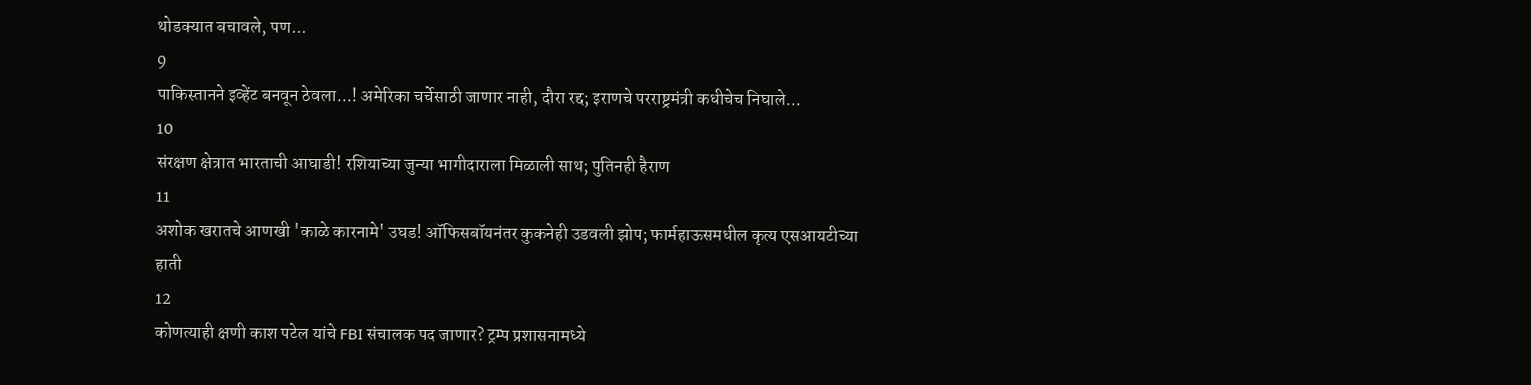थोडक्यात बचावले, पण...
9
पाकिस्तानने इव्हेंट बनवून ठेवला...! अमेरिका चर्चेसाठी जाणार नाही, दौरा रद्द; इराणचे परराष्ट्रमंत्री कधीचेच निघाले...
10
संरक्षण क्षेत्रात भारताची आघाडी! रशियाच्या जुन्या भागीदाराला मिळाली साथ; पुतिनही हैराण
11
अशोक खरातचे आणखी 'काळे कारनामे' उघड! ऑफिसबॉयनंतर कुकनेही उडवली झोप; फार्महाऊसमधील कृत्य एसआयटीच्या हाती
12
कोणत्याही क्षणी काश पटेल यांचे FBI संचालक पद जाणार? ट्रम्प प्रशासनामध्ये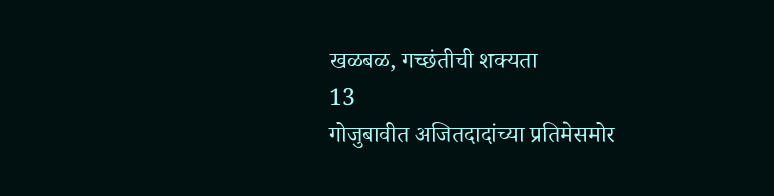खळबळ, गच्छंतीची शक्यता
13
गोजुबावीत अजितदादांच्या प्रतिमेसमोर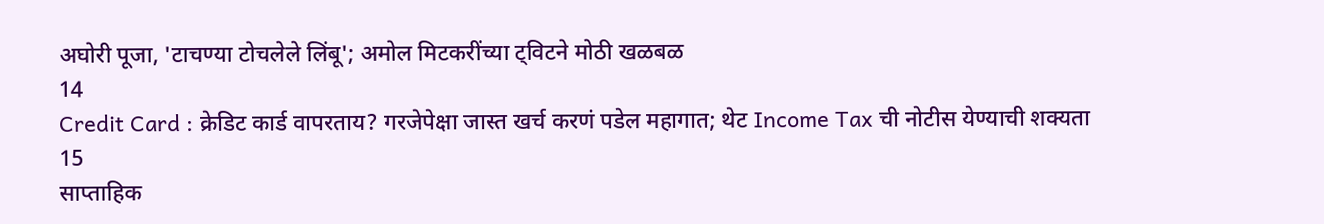अघोरी पूजा, 'टाचण्या टोचलेले लिंबू'; अमोल मिटकरींच्या ट्विटने मोठी खळबळ
14
Credit Card : क्रेडिट कार्ड वापरताय? गरजेपेक्षा जास्त खर्च करणं पडेल महागात; थेट Income Tax ची नोटीस येण्याची शक्यता
15
साप्ताहिक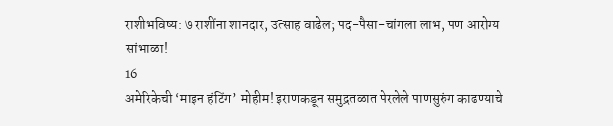राशीभविष्य: ७ राशींना शानदार, उत्साह वाढेल; पद-पैसा-चांगला लाभ, पण आरोग्य सांभाळा!
16
अमेरिकेची ‘माइन हंटिंग’ मोहीम! इराणकडून समुद्रतळात पेरलेले पाणसुरुंग काढण्याचे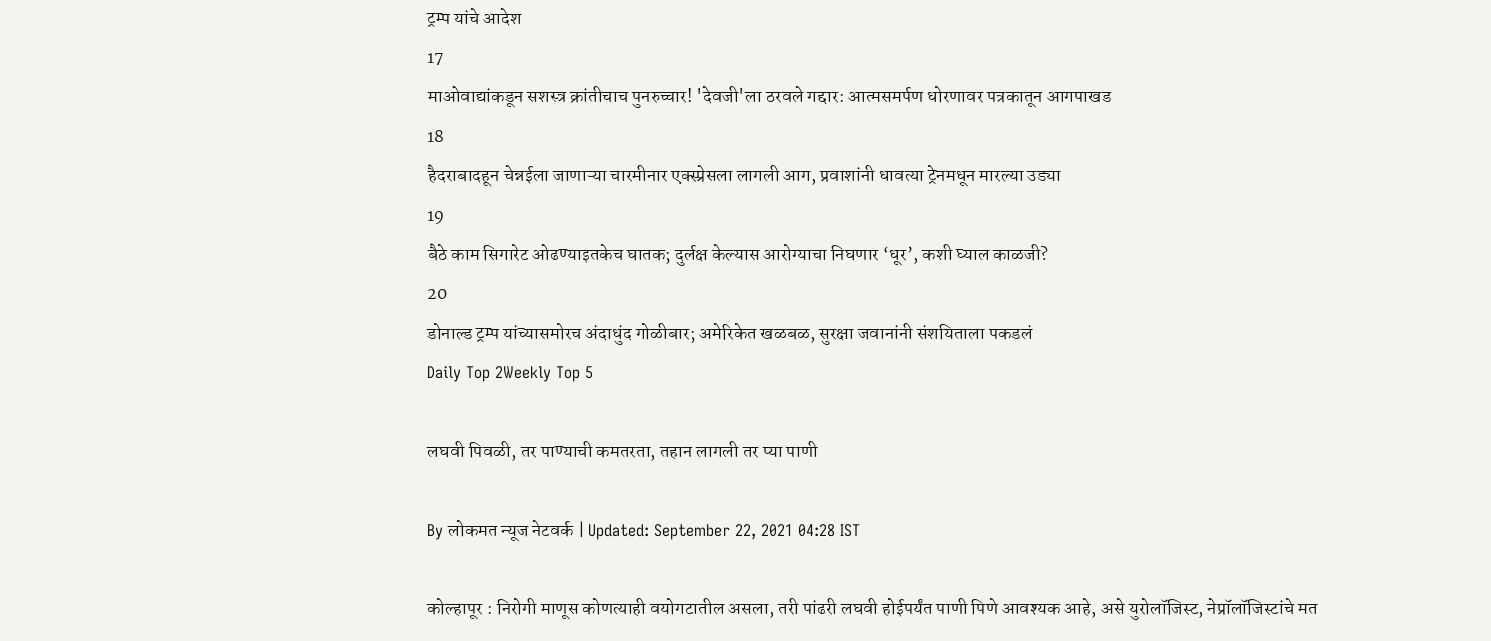ट्रम्प यांचे आदेश
17
माओवाद्यांकडून सशस्त्र क्रांतीचाच पुनरुच्चार! 'देवजी'ला ठरवले गद्दार: आत्मसमर्पण धोरणावर पत्रकातून आगपाखड
18
हैदराबादहून चेन्नईला जाणाऱ्या चारमीनार एक्स्प्रेसला लागली आग, प्रवाशांनी धावत्या ट्रेनमधून मारल्या उड्या
19
बैठे काम सिगारेट ओढण्याइतकेच घातक; दुर्लक्ष केल्यास आरोग्याचा निघणार ‘धूर’, कशी घ्याल काळजी?
20
डोनाल्ड ट्रम्प यांच्यासमोरच अंदाधुंद गोळीबार; अमेरिकेत खळबळ, सुरक्षा जवानांनी संशयिताला पकडलं
Daily Top 2Weekly Top 5

लघवी पिवळी, तर पाण्याची कमतरता, तहान लागली तर प्या पाणी

By लोकमत न्यूज नेटवर्क | Updated: September 22, 2021 04:28 IST

कोल्हापूर : निरोगी माणूस कोणत्याही वयोगटातील असला, तरी पांढरी लघवी होईपर्यंत पाणी पिणे आवश्यक आहे, असे युरोलॉजिस्ट, नेप्रॉलॉजिस्टांचे मत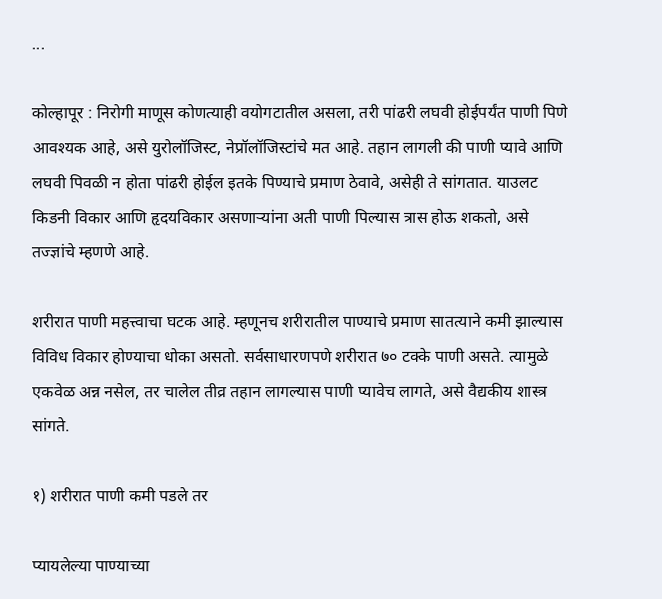...

कोल्हापूर : निरोगी माणूस कोणत्याही वयोगटातील असला, तरी पांढरी लघवी होईपर्यंत पाणी पिणे आवश्यक आहे, असे युरोलॉजिस्ट, नेप्रॉलॉजिस्टांचे मत आहे. तहान लागली की पाणी प्यावे आणि लघवी पिवळी न होता पांढरी होईल इतके पिण्याचे प्रमाण ठेवावे, असेही ते सांगतात. याउलट किडनी विकार आणि हृदयविकार असणाऱ्यांना अती पाणी पिल्यास त्रास होऊ शकतो, असे तज्ज्ञांचे म्हणणे आहे.

शरीरात पाणी महत्त्वाचा घटक आहे. म्हणूनच शरीरातील पाण्याचे प्रमाण सातत्याने कमी झाल्यास विविध विकार होण्याचा धोका असतो. सर्वसाधारणपणे शरीरात ७० टक्के पाणी असते. त्यामुळे एकवेळ अन्न नसेल, तर चालेल तीव्र तहान लागल्यास पाणी प्यावेच लागते, असे वैद्यकीय शास्त्र सांगते.

१) शरीरात पाणी कमी पडले तर

प्यायलेल्या पाण्याच्या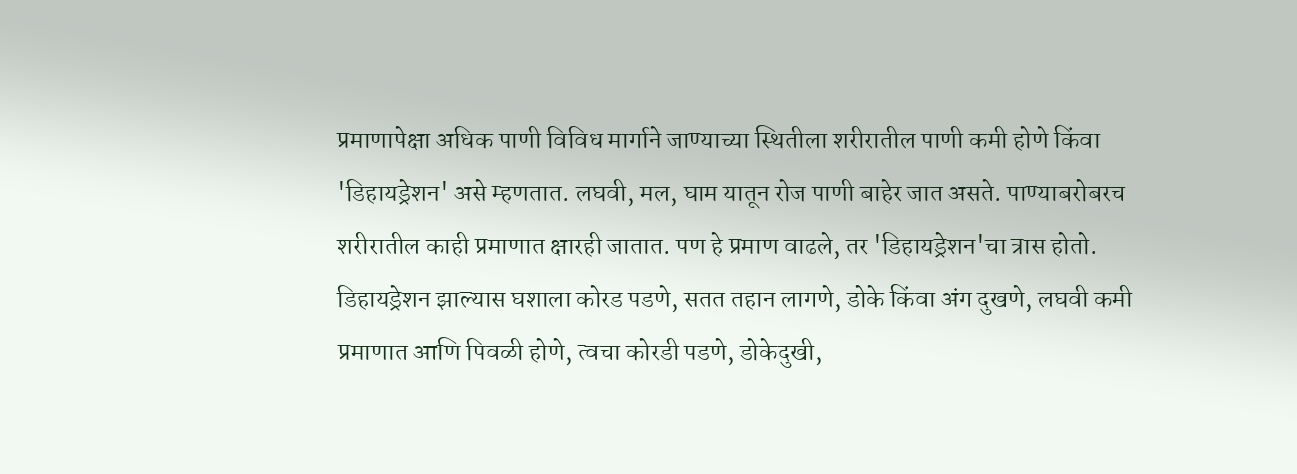प्रमाणापेक्षा अधिक पाणी विविध मार्गाने जाण्याच्या स्थितीला शरीरातील पाणी कमी होणे किंवा 'डिहायड्रेशन' असे म्हणतात. लघवी, मल, घाम यातून रोज पाणी बाहेर जात असते. पाण्याबरोबरच शरीरातील काही प्रमाणात क्षारही जातात. पण हे प्रमाण वाढले, तर 'डिहायड्रेशन'चा त्रास होतो. डिहायड्रेशन झाल्यास घशाला कोरड पडणे, सतत तहान लागणे, डोके किंवा अंग दुखणे, लघवी कमी प्रमाणात आणि पिवळी होणे, त्वचा कोरडी पडणे, डोकेदुखी,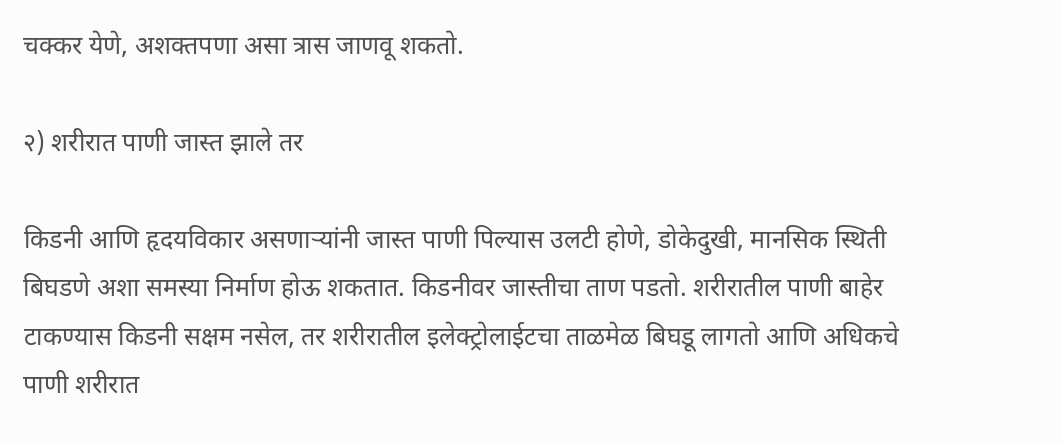चक्कर येणे, अशक्तपणा असा त्रास जाणवू शकतो.

२) शरीरात पाणी जास्त झाले तर

किडनी आणि हृदयविकार असणाऱ्यांनी जास्त पाणी पिल्यास उलटी होणे, डोकेदुखी, मानसिक स्थिती बिघडणे अशा समस्या निर्माण होऊ शकतात. किडनीवर जास्तीचा ताण पडतो. शरीरातील पाणी बाहेर टाकण्यास किडनी सक्षम नसेल, तर शरीरातील इलेक्ट्रोलाईटचा ताळमेळ बिघडू लागतो आणि अधिकचे पाणी शरीरात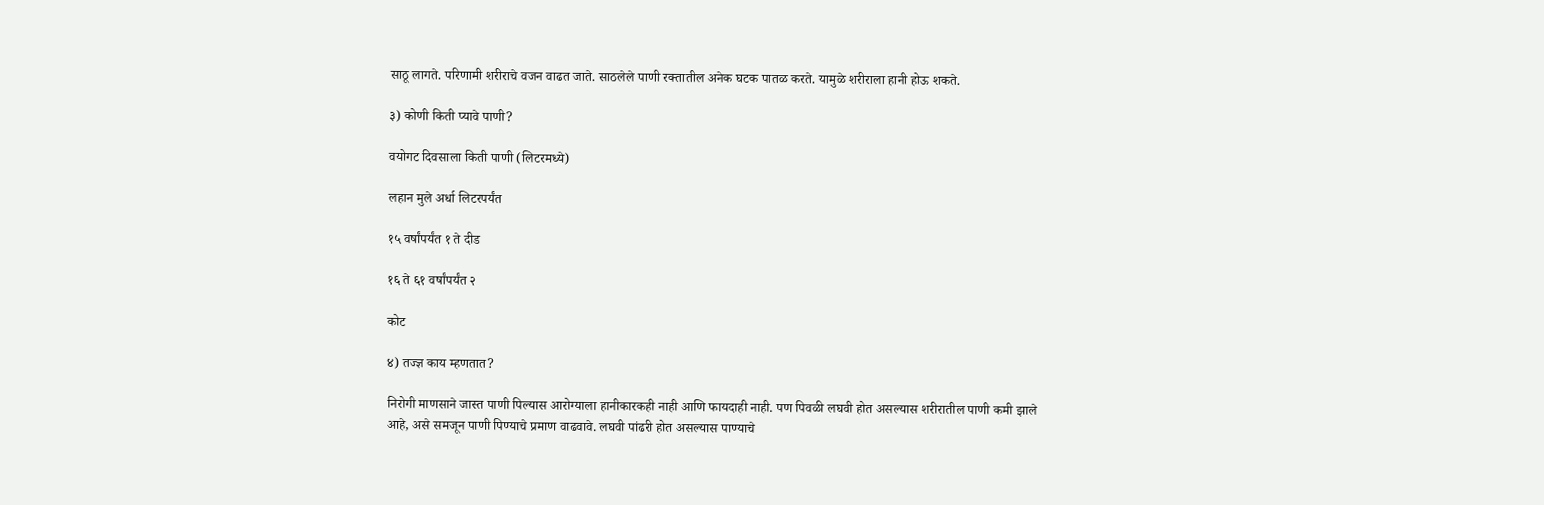साठू लागते. परिणामी शरीराचे वजन वाढत जाते. साठलेले पाणी रक्तातील अनेक घटक पातळ करते. यामुळे शरीराला हानी होऊ शकते.

३) कोणी किती प्यावे पाणी?

वयोगट दिवसाला किती पाणी (लिटरमध्ये)

लहान मुले अर्धा लिटरपर्यंत

१५ वर्षांपर्यंत १ ते दीड

१६ ते ६१ वर्षांपर्यंत २

कोट

४) तज्ज्ञ काय म्हणतात?

निरोगी माणसाने जास्त पाणी पिल्यास आरोग्याला हानीकारकही नाही आणि फायदाही नाही. पण पिवळी लघवी होत असल्यास शरीरातील पाणी कमी झाले आहे, असे समजून पाणी पिण्याचे प्रमाण वाढवावे. लघवी पांढरी होत असल्यास पाण्याचे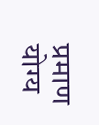प्रमाण योग्य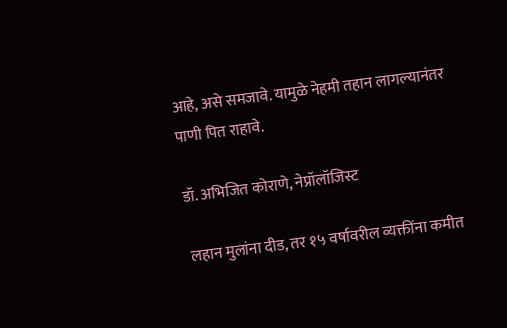आहे, असे समजावे. यामुळे नेहमी तहान लागल्यानंतर पाणी पित राहावे.

डॉ. अभिजित कोराणे, नेप्रॉलॉजिस्ट

लहान मुलांना दीड, तर १५ वर्षावरील व्यक्तींना कमीत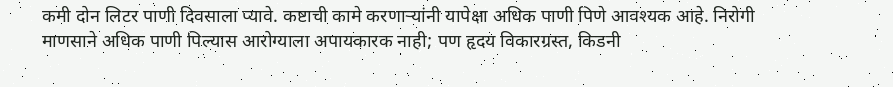कमी दोन लिटर पाणी दिवसाला प्यावे. कष्टाची कामे करणाऱ्यांनी यापेक्षा अधिक पाणी पिणे आवश्यक आहे. निरोगी माणसाने अधिक पाणी पिल्यास आरोग्याला अपायकारक नाही; पण हृदय विकारग्रस्त, किडनी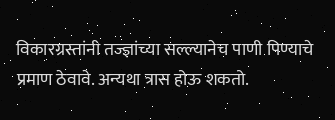विकारग्रस्तांनी तज्ज्ञांच्या सल्ल्यानेच पाणी पिण्याचे प्रमाण ठेवावे. अन्यथा त्रास होऊ शकतो.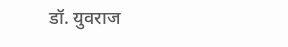डॉ. युवराज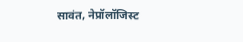सावंत, नेप्रॉलॉजिस्ट